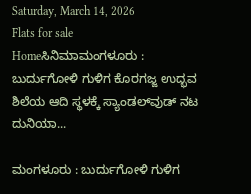Saturday, March 14, 2026
Flats for sale
Homeಸಿನಿಮಾಮಂಗಳೂರು : ಬುರ್ದುಗೋಳಿ ಗುಳಿಗ ಕೊರಗಜ್ಜ ಉದ್ಭವ ಶಿಲೆಯ ಆದಿ ಸ್ಥಳಕ್ಕೆ ಸ್ಯಾಂಡಲ್‌ವುಡ್‌ ನಟ ದುನಿಯಾ...

ಮಂಗಳೂರು : ಬುರ್ದುಗೋಳಿ ಗುಳಿಗ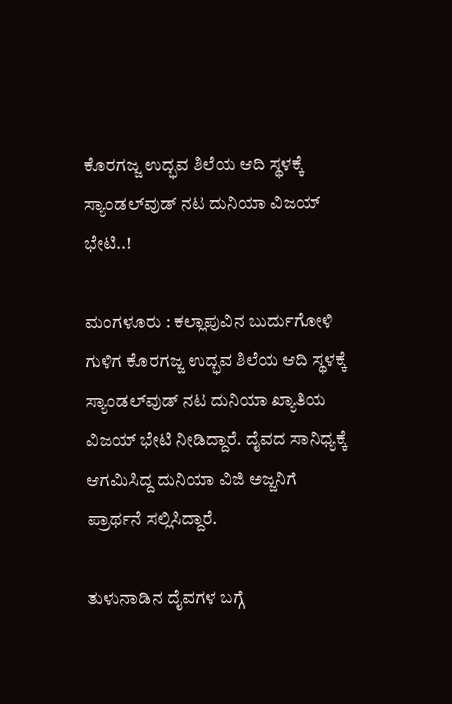ಕೊರಗಜ್ಜ ಉದ್ಭವ ಶಿಲೆಯ ಆದಿ ಸ್ಥಳಕ್ಕೆ ಸ್ಯಾಂಡಲ್‌ವುಡ್‌ ನಟ ದುನಿಯಾ ವಿಜಯ್‌ ಭೇಟಿ..!

ಮಂಗಳೂರು : ಕಲ್ಲಾಪುವಿನ ಬುರ್ದುಗೋಳಿ ಗುಳಿಗ ಕೊರಗಜ್ಜ ಉದ್ಭವ ಶಿಲೆಯ ಆದಿ ಸ್ಥಳಕ್ಕೆ ಸ್ಯಾಂಡಲ್‌ವುಡ್‌ ನಟ ದುನಿಯಾ ಖ್ಯಾತಿಯ ವಿಜಯ್‌ ಭೇಟಿ ನೀಡಿದ್ದಾರೆ. ದೈವದ ಸಾನಿಧ್ಯಕ್ಕೆ ಆಗಮಿಸಿದ್ದ ದುನಿಯಾ ವಿಜಿ ಅಜ್ಜನಿಗೆ ಪ್ರಾರ್ಥನೆ ಸಲ್ಲಿಸಿದ್ದಾರೆ.

ತುಳುನಾಡಿನ ದೈವಗಳ ಬಗ್ಗೆ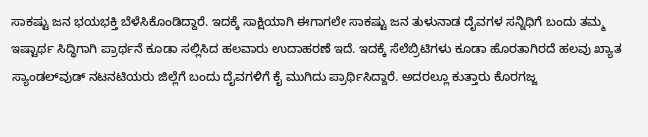ಸಾಕಷ್ಟು ಜನ ಭಯಭಕ್ತಿ ಬೆಳೆಸಿಕೊಂಡಿದ್ದಾರೆ. ಇದಕ್ಕೆ ಸಾಕ್ಷಿಯಾಗಿ ಈಗಾಗಲೇ ಸಾಕಷ್ಟು ಜನ ತುಳುನಾಡ ದೈವಗಳ ಸನ್ನಿಧಿಗೆ ಬಂದು ತಮ್ಮ ಇಷ್ಟಾರ್ಥ ಸಿದ್ಧಿಗಾಗಿ ಪ್ರಾರ್ಥನೆ ಕೂಡಾ ಸಲ್ಲಿಸಿದ ಹಲವಾರು ಉದಾಹರಣೆ ಇದೆ. ಇದಕ್ಕೆ ಸೆಲೆಬ್ರಿಟಿಗಳು ಕೂಡಾ ಹೊರತಾಗಿರದೆ ಹಲವು ಖ್ಯಾತ ಸ್ಯಾಂಡಲ್‌ವುಡ್ ನಟನಟಿಯರು ಜಿಲ್ಲೆಗೆ ಬಂದು ದೈವಗಳಿಗೆ ಕೈ ಮುಗಿದು ಪ್ರಾರ್ಥಿಸಿದ್ದಾರೆ. ಅದರಲ್ಲೂ ಕುತ್ತಾರು ಕೊರಗಜ್ಜ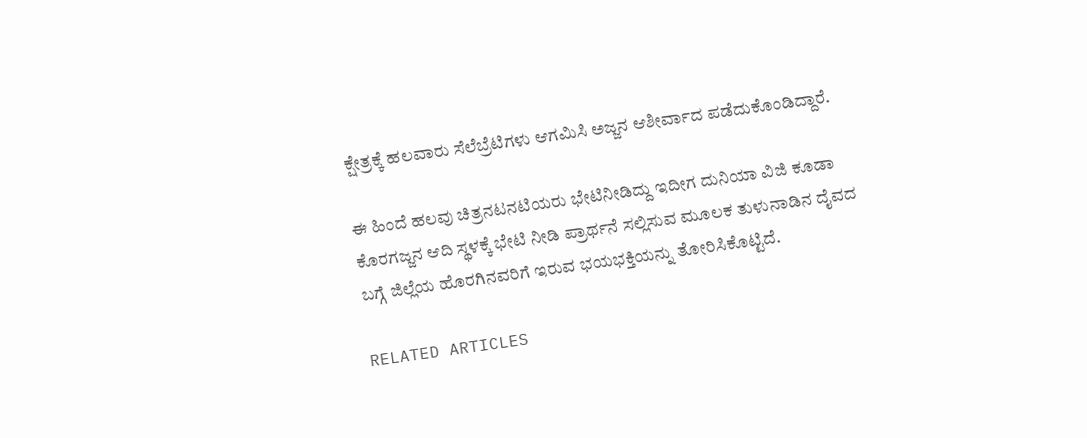ಕ್ಷೇತ್ರಕ್ಕೆ ಹಲವಾರು ಸೆಲೆಬ್ರೆಟಿಗಳು ಆಗಮಿಸಿ ಅಜ್ಜನ ಆಶೀರ್ವಾದ ಪಡೆದುಕೊಂಡಿದ್ದಾರೆ.

ಈ ಹಿಂದೆ ಹಲವು ಚಿತ್ರನಟನಟಿಯರು ಭೇಟಿನೀಡಿದ್ದು ಇದೀಗ ದುನಿಯಾ ವಿಜಿ ಕೂಡಾ ಕೊರಗಜ್ಜನ ಆದಿ ಸ್ಥಳಕ್ಕೆ ಭೇಟಿ ನೀಡಿ ಪ್ರಾರ್ಥನೆ ಸಲ್ಲಿಸುವ ಮೂಲಕ ತುಳುನಾಡಿನ ದೈವದ ಬಗ್ಗೆ ಜಿಲ್ಲೆಯ ಹೊರಗಿನವರಿಗೆ ಇರುವ ಭಯಭಕ್ತಿಯನ್ನು ತೋರಿಸಿಕೊಟ್ಟಿದೆ.

RELATED ARTICLES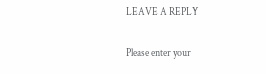LEAVE A REPLY

Please enter your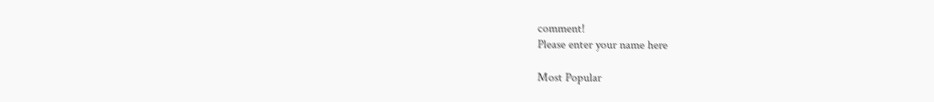comment!
Please enter your name here

Most Popular